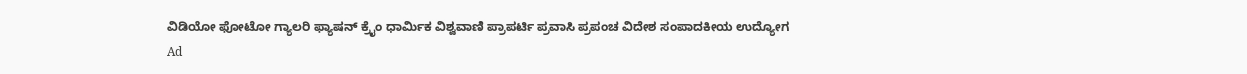ವಿಡಿಯೋ ಫೋಟೋ ಗ್ಯಾಲರಿ ಫ್ಯಾಷನ್ ಕ್ರೈಂ ಧಾರ್ಮಿಕ ವಿಶ್ವವಾಣಿ ಪ್ರಾಪರ್ಟಿ ಪ್ರವಾಸಿ ಪ್ರಪಂಚ ವಿದೇಶ ಸಂಪಾದಕೀಯ ಉದ್ಯೋಗ
Ad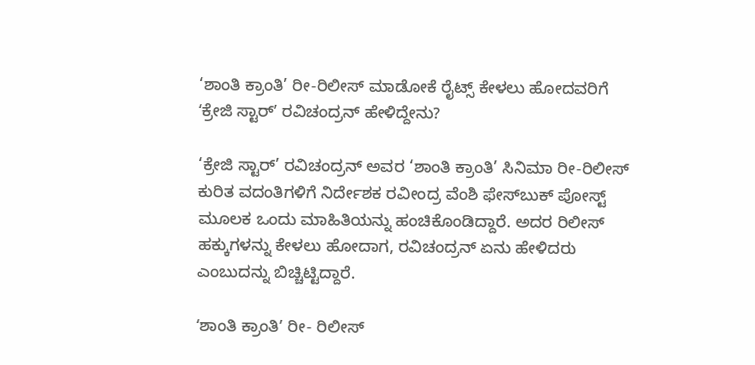‘ಶಾಂತಿ ಕ್ರಾಂತಿ’ ರೀ-ರಿಲೀಸ್‌ ಮಾಡೋಕೆ ರೈಟ್ಸ್‌ ಕೇಳಲು ಹೋದವರಿಗೆ ʻಕ್ರೇಜಿ ಸ್ಟಾರ್‌ʼ ರವಿಚಂದ್ರನ್‌ ಹೇಳಿದ್ದೇನು?

‘ಕ್ರೇಜಿ ಸ್ಟಾರ್’ ರವಿಚಂದ್ರನ್ ಅವರ ‘ಶಾಂತಿ ಕ್ರಾಂತಿ’ ಸಿನಿಮಾ ರೀ-ರಿಲೀಸ್ ಕುರಿತ ವದಂತಿಗಳಿಗೆ ನಿರ್ದೇಶಕ ರವೀಂದ್ರ ವೆಂಶಿ ಫೇಸ್‌ಬುಕ್ ಪೋಸ್ಟ್ ಮೂಲಕ ಒಂದು ಮಾಹಿತಿಯನ್ನು ಹಂಚಿಕೊಂಡಿದ್ದಾರೆ. ಅದರ ರಿಲೀಸ್‌ ಹಕ್ಕುಗಳನ್ನು ಕೇಳಲು ಹೋದಾಗ, ರವಿಚಂದ್ರನ್ ಏನು ಹೇಳಿದರು ಎಂಬುದನ್ನು ಬಿಚ್ಚಿಟ್ಟಿದ್ದಾರೆ.

ʻಶಾಂತಿ ಕ್ರಾಂತಿʼ ರೀ- ರಿಲೀಸ್‌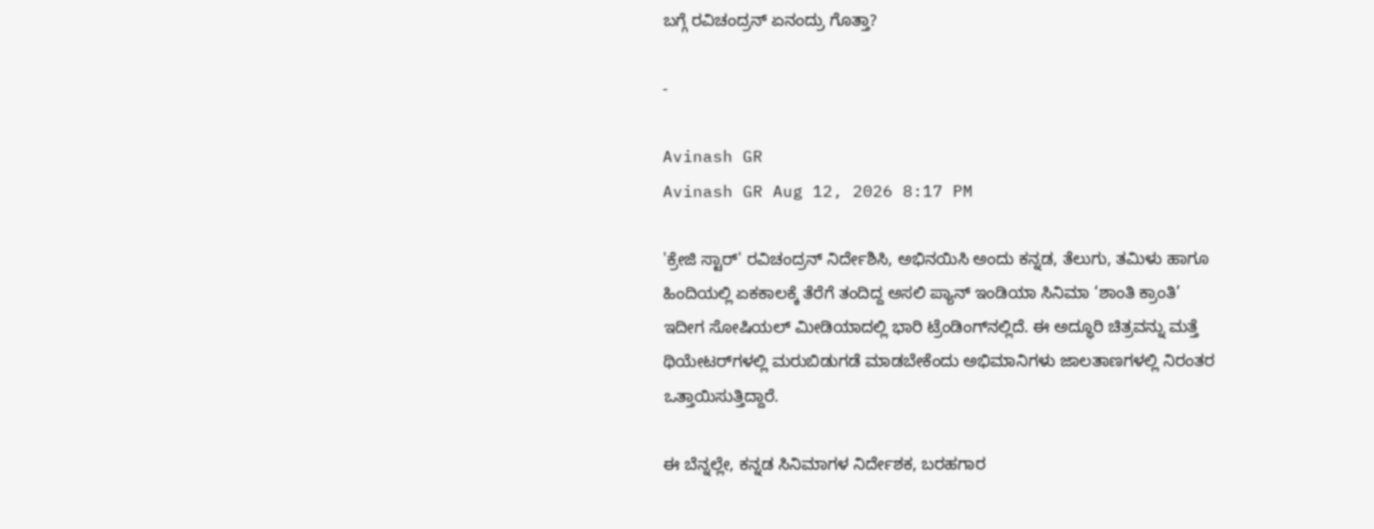ಬಗ್ಗೆ ರವಿಚಂದ್ರನ್ ಏನಂದ್ರು ಗೊತ್ತಾ?

-

Avinash GR
Avinash GR Aug 12, 2026 8:17 PM

'ಕ್ರೇಜಿ ಸ್ಟಾರ್' ರವಿಚಂದ್ರನ್ ನಿರ್ದೇಶಿಸಿ, ಅಭಿನಯಿಸಿ ಅಂದು ಕನ್ನಡ, ತೆಲುಗು, ತಮಿಳು ಹಾಗೂ ಹಿಂದಿಯಲ್ಲಿ ಏಕಕಾಲಕ್ಕೆ ತೆರೆಗೆ ತಂದಿದ್ದ ಅಸಲಿ ಪ್ಯಾನ್‌ ಇಂಡಿಯಾ ಸಿನಿಮಾ ‘ಶಾಂತಿ ಕ್ರಾಂತಿ’ ಇದೀಗ ಸೋಷಿಯಲ್ ಮೀಡಿಯಾದಲ್ಲಿ ಭಾರಿ ಟ್ರೆಂಡಿಂಗ್‌ನಲ್ಲಿದೆ. ಈ ಅದ್ಧೂರಿ ಚಿತ್ರವನ್ನು ಮತ್ತೆ ಥಿಯೇಟರ್‌ಗಳಲ್ಲಿ ಮರುಬಿಡುಗಡೆ ಮಾಡಬೇಕೆಂದು ಅಭಿಮಾನಿಗಳು ಜಾಲತಾಣಗಳಲ್ಲಿ ನಿರಂತರ ಒತ್ತಾಯಿಸುತ್ತಿದ್ದಾರೆ.

ಈ ಬೆನ್ನಲ್ಲೇ, ಕನ್ನಡ ಸಿನಿಮಾಗಳ ನಿರ್ದೇಶಕ, ಬರಹಗಾರ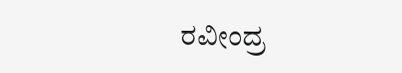ರವೀಂದ್ರ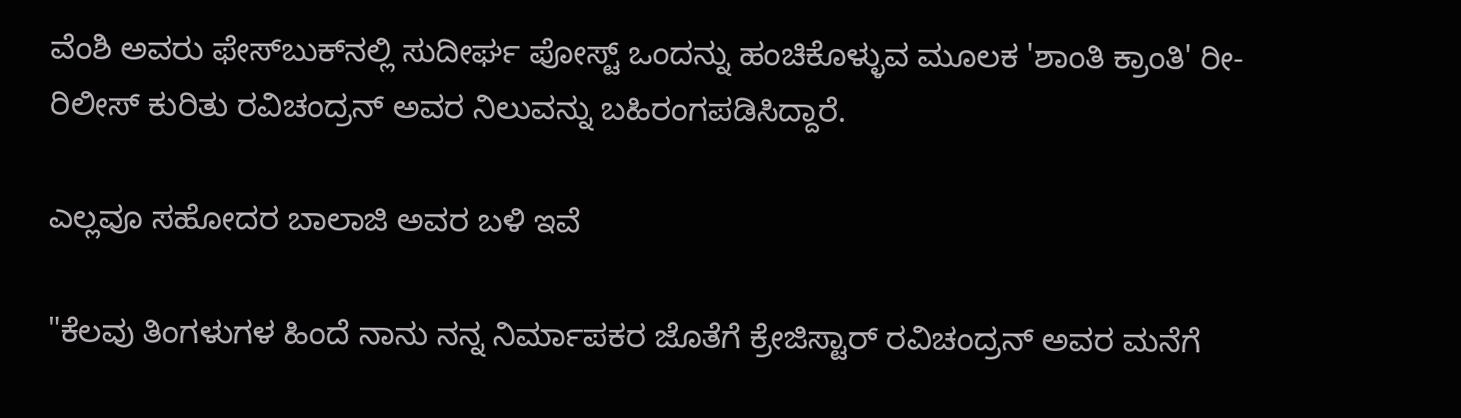ವೆಂಶಿ ಅವರು ಫೇಸ್‌ಬುಕ್‌ನಲ್ಲಿ ಸುದೀರ್ಘ ಪೋಸ್ಟ್ ಒಂದನ್ನು ಹಂಚಿಕೊಳ್ಳುವ ಮೂಲಕ 'ಶಾಂತಿ ಕ್ರಾಂತಿ' ರೀ-ರಿಲೀಸ್ ಕುರಿತು ರವಿಚಂದ್ರನ್ ಅವರ ನಿಲುವನ್ನು ಬಹಿರಂಗಪಡಿಸಿದ್ದಾರೆ.

ಎಲ್ಲವೂ ಸಹೋದರ ಬಾಲಾಜಿ ಅವರ ಬಳಿ ಇವೆ

"ಕೆಲವು ತಿಂಗಳುಗಳ ಹಿಂದೆ ನಾನು ನನ್ನ ನಿರ್ಮಾಪಕರ ಜೊತೆಗೆ ಕ್ರೇಜಿಸ್ಟಾರ್ ರವಿಚಂದ್ರನ್ ಅವರ ಮನೆಗೆ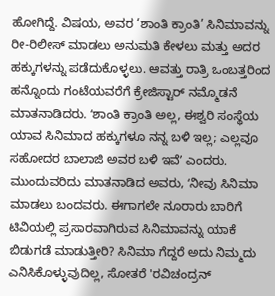ಹೋಗಿದ್ದೆ. ವಿಷಯ, ಅವರ ‘ಶಾಂತಿ ಕ್ರಾಂತಿ’ ಸಿನಿಮಾವನ್ನು ರೀ-ರಿಲೀಸ್ ಮಾಡಲು ಅನುಮತಿ ಕೇಳಲು ಮತ್ತು ಅದರ ಹಕ್ಕುಗಳನ್ನು ಪಡೆದುಕೊಳ್ಳಲು. ಆವತ್ತು ರಾತ್ರಿ ಒಂಬತ್ತರಿಂದ ಹನ್ನೊಂದು ಗಂಟೆಯವರೆಗೆ ಕ್ರೇಜಿಸ್ಟಾರ್ ನಮ್ಮೊಡನೆ ಮಾತನಾಡಿದರು. ʻಶಾಂತಿ ಕ್ರಾಂತಿ ಅಲ್ಲ, ಈಶ್ವರಿ ಸಂಸ್ಥೆಯ ಯಾವ ಸಿನಿಮಾದ ಹಕ್ಕುಗಳೂ ನನ್ನ ಬಳಿ ಇಲ್ಲ; ಎಲ್ಲವೂ ಸಹೋದರ ಬಾಲಾಜಿ ಅವರ ಬಳಿ ಇವೆʼ ಎಂದರು. ಮುಂದುವರಿದು ಮಾತನಾಡಿದ ಅವರು, ʻನೀವು ಸಿನಿಮಾ ಮಾಡಲು ಬಂದವರು. ಈಗಾಗಲೇ ನೂರಾರು ಬಾರಿಗೆ ಟಿವಿಯಲ್ಲಿ ಪ್ರಸಾರವಾಗಿರುವ ಸಿನಿಮಾವನ್ನು ಯಾಕೆ ಬಿಡುಗಡೆ ಮಾಡುತ್ತೀರಿ? ಸಿನಿಮಾ ಗೆದ್ದರೆ ಅದು ನಿಮ್ಮದು ಎನಿಸಿಕೊಳ್ಳುವುದಿಲ್ಲ, ಸೋತರೆ 'ರವಿಚಂದ್ರನ್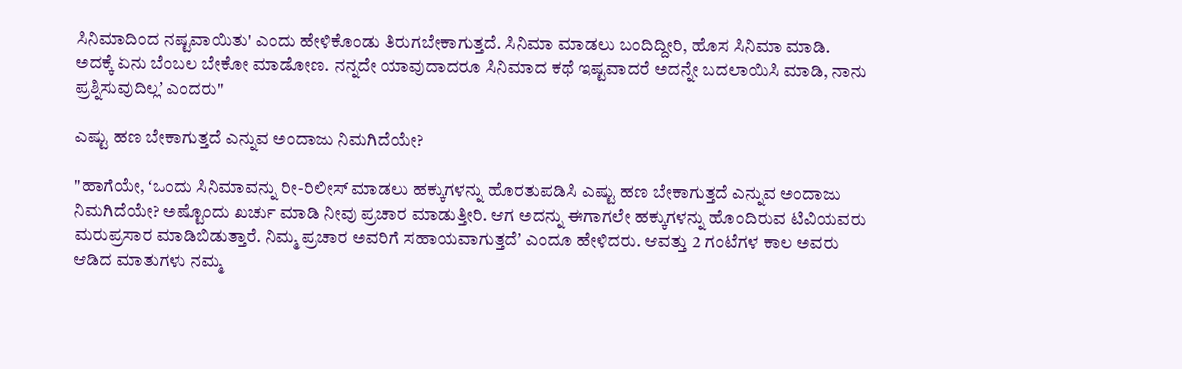ಸಿನಿಮಾದಿಂದ ನಷ್ಟವಾಯಿತು' ಎಂದು ಹೇಳಿಕೊಂಡು ತಿರುಗಬೇಕಾಗುತ್ತದೆ. ಸಿನಿಮಾ ಮಾಡಲು ಬಂದಿದ್ದೀರಿ, ಹೊಸ ಸಿನಿಮಾ ಮಾಡಿ. ಅದಕ್ಕೆ ಏನು ಬೆಂಬಲ ಬೇಕೋ ಮಾಡೋಣ. ನನ್ನದೇ ಯಾವುದಾದರೂ ಸಿನಿಮಾದ ಕಥೆ ಇಷ್ಟವಾದರೆ ಅದನ್ನೇ ಬದಲಾಯಿಸಿ ಮಾಡಿ, ನಾನು ಪ್ರಶ್ನಿಸುವುದಿಲ್ಲʼ ಎಂದರು"

ಎಷ್ಟು ಹಣ ಬೇಕಾಗುತ್ತದೆ ಎನ್ನುವ ಅಂದಾಜು ನಿಮಗಿದೆಯೇ?

"ಹಾಗೆಯೇ, ʻಒಂದು ಸಿನಿಮಾವನ್ನು ರೀ-ರಿಲೀಸ್ ಮಾಡಲು ಹಕ್ಕುಗಳನ್ನು ಹೊರತುಪಡಿಸಿ ಎಷ್ಟು ಹಣ ಬೇಕಾಗುತ್ತದೆ ಎನ್ನುವ ಅಂದಾಜು ನಿಮಗಿದೆಯೇ? ಅಷ್ಟೊಂದು ಖರ್ಚು ಮಾಡಿ ನೀವು ಪ್ರಚಾರ ಮಾಡುತ್ತೀರಿ. ಆಗ ಅದನ್ನು ಈಗಾಗಲೇ ಹಕ್ಕುಗಳನ್ನು ಹೊಂದಿರುವ ಟಿವಿಯವರು ಮರುಪ್ರಸಾರ ಮಾಡಿಬಿಡುತ್ತಾರೆ. ನಿಮ್ಮ ಪ್ರಚಾರ ಅವರಿಗೆ ಸಹಾಯವಾಗುತ್ತದೆʼ ಎಂದೂ ಹೇಳಿದರು. ಆವತ್ತು 2 ಗಂಟೆಗಳ ಕಾಲ ಅವರು ಆಡಿದ ಮಾತುಗಳು ನಮ್ಮ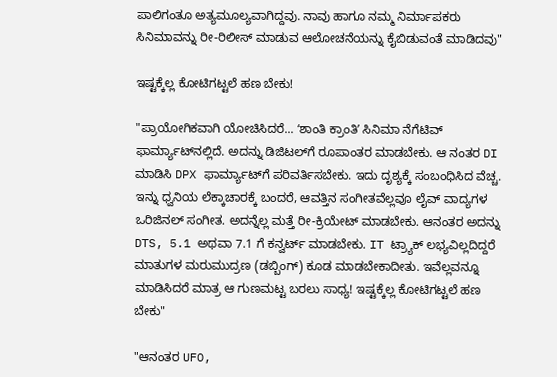ಪಾಲಿಗಂತೂ ಅತ್ಯಮೂಲ್ಯವಾಗಿದ್ದವು. ನಾವು ಹಾಗೂ ನಮ್ಮ ನಿರ್ಮಾಪಕರು ಸಿನಿಮಾವನ್ನು ರೀ-ರಿಲೀಸ್ ಮಾಡುವ ಆಲೋಚನೆಯನ್ನು ಕೈಬಿಡುವಂತೆ ಮಾಡಿದವು"

ಇಷ್ಟಕ್ಕೆಲ್ಲ ಕೋಟಿಗಟ್ಟಲೆ ಹಣ ಬೇಕು!

"ಪ್ರಾಯೋಗಿಕವಾಗಿ ಯೋಚಿಸಿದರೆ... ʻಶಾಂತಿ ಕ್ರಾಂತಿʼ ಸಿನಿಮಾ ನೆಗೆಟಿವ್ ಫಾರ್ಮ್ಯಾಟ್‌ನಲ್ಲಿದೆ. ಅದನ್ನು ಡಿಜಿಟಲ್‌ಗೆ ರೂಪಾಂತರ ಮಾಡಬೇಕು. ಆ ನಂತರ DI ಮಾಡಿಸಿ DPX ಫಾರ್ಮ್ಯಾಟ್‌ಗೆ ಪರಿವರ್ತಿಸಬೇಕು. ಇದು ದೃಶ್ಯಕ್ಕೆ ಸಂಬಂಧಿಸಿದ ವೆಚ್ಚ. ಇನ್ನು ಧ್ವನಿಯ ಲೆಕ್ಕಾಚಾರಕ್ಕೆ ಬಂದರೆ, ಆವತ್ತಿನ ಸಂಗೀತವೆಲ್ಲವೂ ಲೈವ್ ವಾದ್ಯಗಳ ಒರಿಜಿನಲ್ ಸಂಗೀತ. ಅದನ್ನೆಲ್ಲ ಮತ್ತೆ ರೀ-ಕ್ರಿಯೇಟ್ ಮಾಡಬೇಕು. ಆನಂತರ ಅದನ್ನು DTS, 5.1 ಅಥವಾ 7.1 ಗೆ ಕನ್ವರ್ಟ್ ಮಾಡಬೇಕು. IT ಟ್ರ್ಯಾಕ್ ಲಭ್ಯವಿಲ್ಲದಿದ್ದರೆ ಮಾತುಗಳ ಮರುಮುದ್ರಣ (ಡಬ್ಬಿಂಗ್) ಕೂಡ ಮಾಡಬೇಕಾದೀತು. ಇವೆಲ್ಲವನ್ನೂ ಮಾಡಿಸಿದರೆ ಮಾತ್ರ ಆ ಗುಣಮಟ್ಟ ಬರಲು ಸಾಧ್ಯ! ಇಷ್ಟಕ್ಕೆಲ್ಲ ಕೋಟಿಗಟ್ಟಲೆ ಹಣ ಬೇಕು"

"ಆನಂತರ UFO,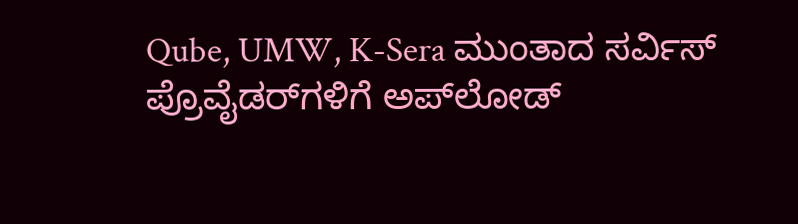Qube, UMW, K-Sera ಮುಂತಾದ ಸರ್ವಿಸ್ ಪ್ರೊವೈಡರ್‌ಗಳಿಗೆ ಅಪ್‌ಲೋಡ್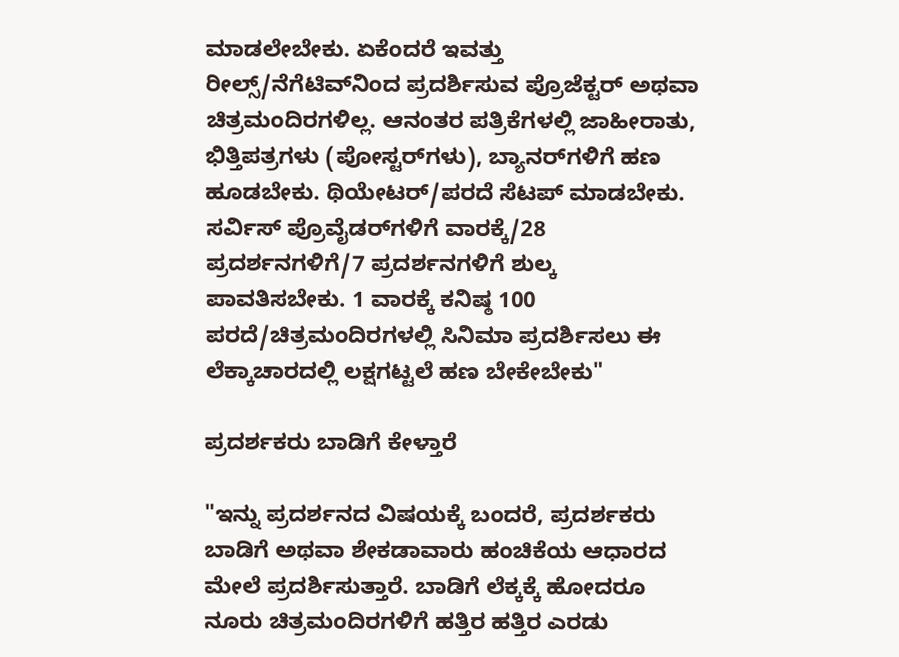ಮಾಡಲೇಬೇಕು. ಏಕೆಂದರೆ ಇವತ್ತು ರೀಲ್ಸ್/ನೆಗೆಟಿವ್‌ನಿಂದ ಪ್ರದರ್ಶಿಸುವ ಪ್ರೊಜೆಕ್ಟರ್ ಅಥವಾ ಚಿತ್ರಮಂದಿರಗಳಿಲ್ಲ. ಆನಂತರ ಪತ್ರಿಕೆಗಳಲ್ಲಿ ಜಾಹೀರಾತು, ಭಿತ್ತಿಪತ್ರಗಳು (ಪೋಸ್ಟರ್‌ಗಳು), ಬ್ಯಾನರ್‌ಗಳಿಗೆ ಹಣ ಹೂಡಬೇಕು. ಥಿಯೇಟರ್/ಪರದೆ ಸೆಟಪ್ ಮಾಡಬೇಕು. ಸರ್ವಿಸ್ ಪ್ರೊವೈಡರ್‌ಗಳಿಗೆ ವಾರಕ್ಕೆ/28 ಪ್ರದರ್ಶನಗಳಿಗೆ/7 ಪ್ರದರ್ಶನಗಳಿಗೆ ಶುಲ್ಕ ಪಾವತಿಸಬೇಕು. 1 ವಾರಕ್ಕೆ ಕನಿಷ್ಠ 100 ಪರದೆ/ಚಿತ್ರಮಂದಿರಗಳಲ್ಲಿ ಸಿನಿಮಾ ಪ್ರದರ್ಶಿಸಲು ಈ ಲೆಕ್ಕಾಚಾರದಲ್ಲಿ ಲಕ್ಷಗಟ್ಟಲೆ ಹಣ ಬೇಕೇಬೇಕು"

ಪ್ರದರ್ಶಕರು ಬಾಡಿಗೆ ಕೇಳ್ತಾರೆ

"ಇನ್ನು ಪ್ರದರ್ಶನದ ವಿಷಯಕ್ಕೆ ಬಂದರೆ, ಪ್ರದರ್ಶಕರು ಬಾಡಿಗೆ ಅಥವಾ ಶೇಕಡಾವಾರು ಹಂಚಿಕೆಯ ಆಧಾರದ ಮೇಲೆ ಪ್ರದರ್ಶಿಸುತ್ತಾರೆ. ಬಾಡಿಗೆ ಲೆಕ್ಕಕ್ಕೆ ಹೋದರೂ ನೂರು ಚಿತ್ರಮಂದಿರಗಳಿಗೆ ಹತ್ತಿರ ಹತ್ತಿರ ಎರಡು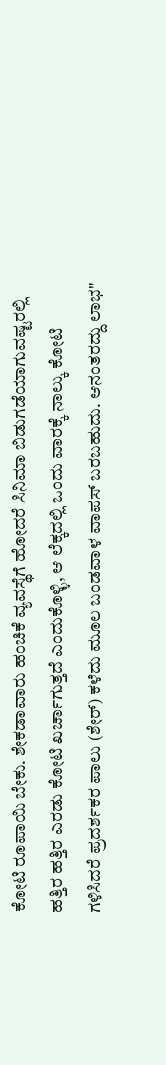ಕೋಟಿ ರೂಪಾಯಿ ಬೇಕು. ಶೇಕಡಾವಾರು ಹಂಚಿಕೆ ವ್ಯವಸ್ಥೆಗೆ ಹೋದರೆ ಸಿನಿಮಾ ಬಿಡುಗಡೆಯಾಗುವಷ್ಟರಲ್ಲಿ ಹತ್ತಿರ ಹತ್ತಿರ ಎರಡು ಕೋಟಿ ಖರ್ಚಾಗುತ್ತದೆ ಎಂದುಕೊಳ್ಳಿ, ಆ ಲೆಕ್ಕದಲ್ಲಿ ಒಂದು ವಾರಕ್ಕೆ ನಾಲ್ಕು ಕೋಟಿ ಗಳಿಸಿದರೆ ಪ್ರದರ್ಶಕರ ಪಾಲು (ಶೇರ್) ಕಳೆದು ಮೂಲ ಬಂಡವಾಳ ವಾಪಸ್ ಬರಬಹುದು. ಆನಂತರದ್ದು ಲಾಭ"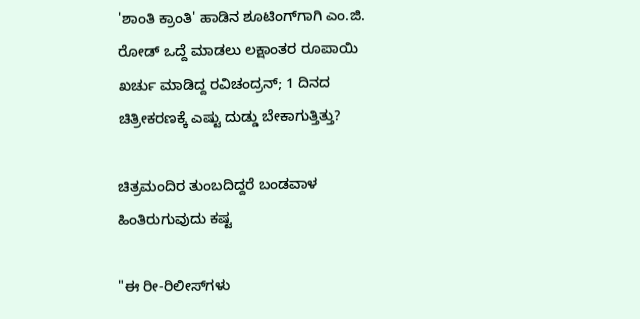'ಶಾಂತಿ ಕ್ರಾಂತಿ' ಹಾಡಿನ ಶೂಟಿಂಗ್‌ಗಾಗಿ ಎಂ.ಜಿ. ರೋಡ್‌ ಒದ್ದೆ ಮಾಡಲು ಲಕ್ಷಾಂತರ ರೂಪಾಯಿ ಖರ್ಚು ಮಾಡಿದ್ದ ರವಿಚಂದ್ರನ್; 1 ದಿನದ ಚಿತ್ರೀಕರಣಕ್ಕೆ ಎಷ್ಟು ದುಡ್ಡು ಬೇಕಾಗುತ್ತಿತ್ತು?

ಚಿತ್ರಮಂದಿರ ತುಂಬದಿದ್ದರೆ ಬಂಡವಾಳ ಹಿಂತಿರುಗುವುದು ಕಷ್ಟ

"ಈ ರೀ-ರಿಲೀಸ್‌ಗಳು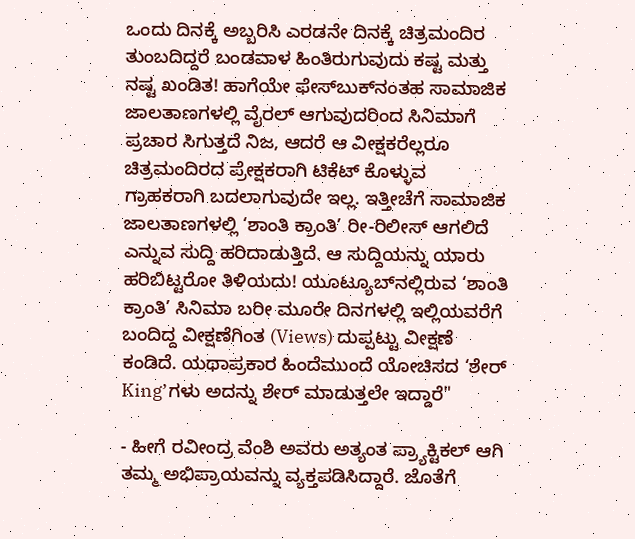ಒಂದು ದಿನಕ್ಕೆ ಅಬ್ಬರಿಸಿ ಎರಡನೇ ದಿನಕ್ಕೆ ಚಿತ್ರಮಂದಿರ ತುಂಬದಿದ್ದರೆ ಬಂಡವಾಳ ಹಿಂತಿರುಗುವುದು ಕಷ್ಟ ಮತ್ತು ನಷ್ಟ ಖಂಡಿತ! ಹಾಗೆಯೇ ಫೇಸ್‌ಬುಕ್‌ನಂತಹ ಸಾಮಾಜಿಕ ಜಾಲತಾಣಗಳಲ್ಲಿ ವೈರಲ್ ಆಗುವುದರಿಂದ ಸಿನಿಮಾಗೆ ಪ್ರಚಾರ ಸಿಗುತ್ತದೆ ನಿಜ, ಆದರೆ ಆ ವೀಕ್ಷಕರೆಲ್ಲರೂ ಚಿತ್ರಮಂದಿರದ ಪ್ರೇಕ್ಷಕರಾಗಿ ಟಿಕೆಟ್ ಕೊಳ್ಳುವ ಗ್ರಾಹಕರಾಗಿ ಬದಲಾಗುವುದೇ ಇಲ್ಲ. ಇತ್ತೀಚೆಗೆ ಸಾಮಾಜಿಕ ಜಾಲತಾಣಗಳಲ್ಲಿ ‘ಶಾಂತಿ ಕ್ರಾಂತಿ’ ರೀ-ರಿಲೀಸ್ ಆಗಲಿದೆ ಎನ್ನುವ ಸುದ್ದಿ ಹರಿದಾಡುತ್ತಿದೆ. ಆ ಸುದ್ದಿಯನ್ನು ಯಾರು ಹರಿಬಿಟ್ಟರೋ ತಿಳಿಯದು! ಯೂಟ್ಯೂಬ್‌ನಲ್ಲಿರುವ ‘ಶಾಂತಿ ಕ್ರಾಂತಿ’ ಸಿನಿಮಾ ಬರೀ ಮೂರೇ ದಿನಗಳಲ್ಲಿ ಇಲ್ಲಿಯವರೆಗೆ ಬಂದಿದ್ದ ವೀಕ್ಷಣೆಗಿಂತ (Views) ದುಪ್ಪಟ್ಟು ವೀಕ್ಷಣೆ ಕಂಡಿದೆ. ಯಥಾಪ್ರಕಾರ ಹಿಂದೆಮುಂದೆ ಯೋಚಿಸದ ‘ಶೇರ್ King’ಗಳು ಅದನ್ನು ಶೇರ್ ಮಾಡುತ್ತಲೇ ಇದ್ದಾರೆ"

- ಹೀಗೆ ರವೀಂದ್ರ ವೆಂಶಿ ಅವರು ಅತ್ಯಂತ ಪ್ರ್ಯಾಕ್ಟಿಕಲ್ ಆಗಿ ತಮ್ಮ ಅಭಿಪ್ರಾಯವನ್ನು ವ್ಯಕ್ತಪಡಿಸಿದ್ದಾರೆ. ಜೊತೆಗೆ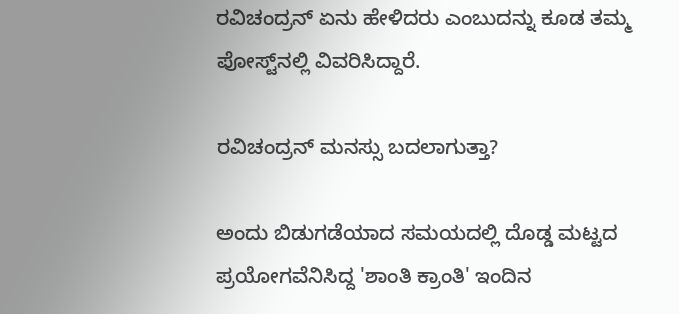ರವಿಚಂದ್ರನ್‌ ಏನು ಹೇಳಿದರು ಎಂಬುದನ್ನು ಕೂಡ ತಮ್ಮ ಪೋಸ್ಟ್‌ನಲ್ಲಿ ವಿವರಿಸಿದ್ದಾರೆ.

ರವಿಚಂದ್ರನ್ ಮನಸ್ಸು ಬದಲಾಗುತ್ತಾ?

ಅಂದು ಬಿಡುಗಡೆಯಾದ ಸಮಯದಲ್ಲಿ ದೊಡ್ಡ ಮಟ್ಟದ ಪ್ರಯೋಗವೆನಿಸಿದ್ದ 'ಶಾಂತಿ ಕ್ರಾಂತಿ' ಇಂದಿನ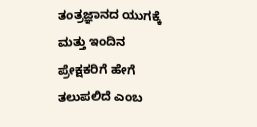ತಂತ್ರಜ್ಞಾನದ ಯುಗಕ್ಕೆ ಮತ್ತು ಇಂದಿನ ಪ್ರೇಕ್ಷಕರಿಗೆ ಹೇಗೆ ತಲುಪಲಿದೆ ಎಂಬ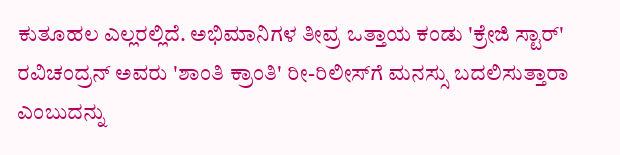ಕುತೂಹಲ ಎಲ್ಲರಲ್ಲಿದೆ. ಅಭಿಮಾನಿಗಳ ತೀವ್ರ ಒತ್ತಾಯ ಕಂಡು 'ಕ್ರೇಜಿ ಸ್ಟಾರ್' ರವಿಚಂದ್ರನ್ ಅವರು 'ಶಾಂತಿ ಕ್ರಾಂತಿ' ರೀ-ರಿಲೀಸ್‌ಗೆ ಮನಸ್ಸು ಬದಲಿಸುತ್ತಾರಾ ಎಂಬುದನ್ನು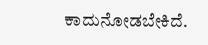ಕಾದುನೋಡಬೇಕಿದೆ.